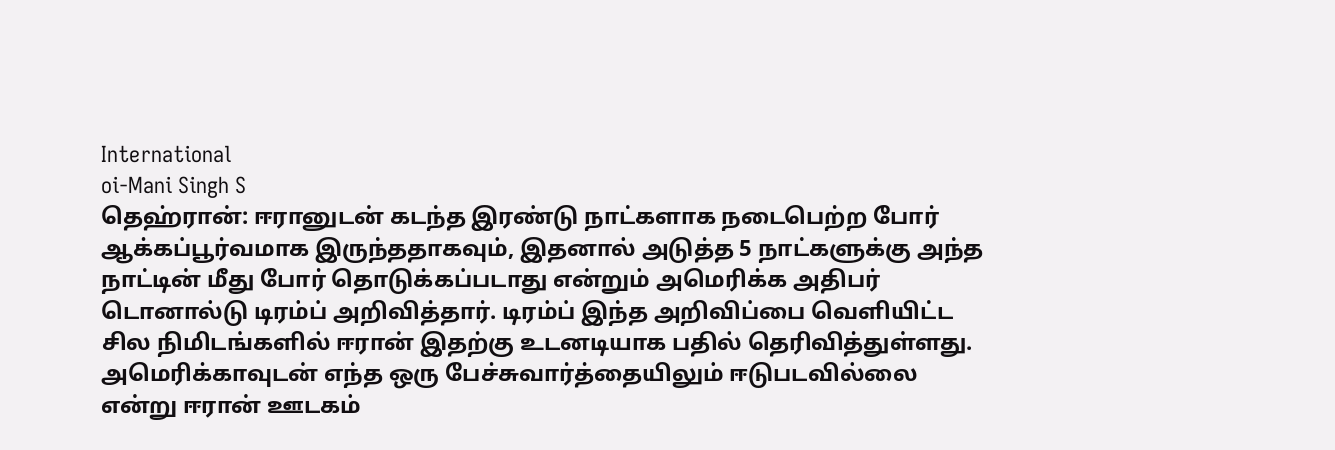International
oi-Mani Singh S
தெஹ்ரான்: ஈரானுடன் கடந்த இரண்டு நாட்களாக நடைபெற்ற போர் ஆக்கப்பூர்வமாக இருந்ததாகவும், இதனால் அடுத்த 5 நாட்களுக்கு அந்த நாட்டின் மீது போர் தொடுக்கப்படாது என்றும் அமெரிக்க அதிபர் டொனால்டு டிரம்ப் அறிவித்தார். டிரம்ப் இந்த அறிவிப்பை வெளியிட்ட சில நிமிடங்களில் ஈரான் இதற்கு உடனடியாக பதில் தெரிவித்துள்ளது. அமெரிக்காவுடன் எந்த ஒரு பேச்சுவார்த்தையிலும் ஈடுபடவில்லை என்று ஈரான் ஊடகம்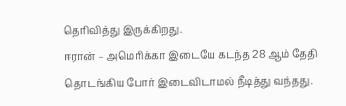தெரிவித்து இருக்கிறது.
ஈரான் – அமெரிக்கா இடையே கடந்த 28 ஆம் தேதி தொடங்கிய போர் இடைவிடாமல் நீடித்து வந்தது.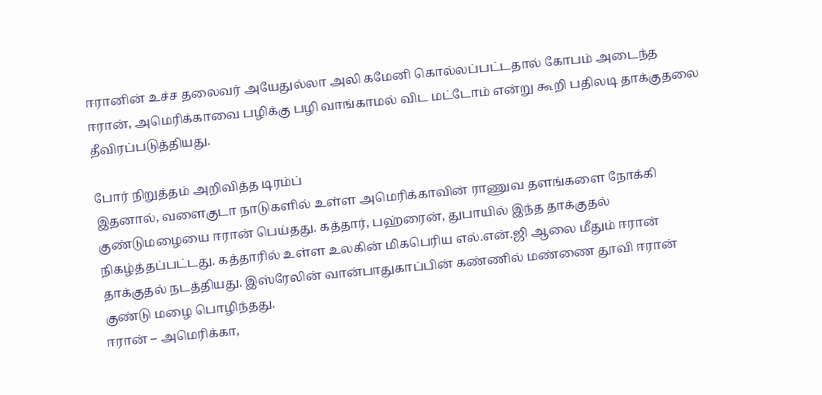ஈரானின் உச்ச தலைவர் அயேதுல்லா அலி கமேனி கொல்லப்பட்டதால் கோபம் அடைந்த ஈரான், அமெரிக்காவை பழிக்கு பழி வாங்காமல் விட மட்டோம் என்று கூறி பதிலடி தாக்குதலை தீவிரப்படுத்தியது.

போர் நிறுத்தம் அறிவித்த டிரம்ப்
இதனால், வளைகுடா நாடுகளில் உள்ள அமெரிக்காவின் ராணுவ தளங்களை நோக்கி குண்டுமழையை ஈரான் பெய்தது. கத்தார், பஹ்ரைன், துபாயில் இந்த தாக்குதல் நிகழ்த்தப்பட்டது. கத்தாரில் உள்ள உலகின் மிகபெரிய எல்.என்.ஜி ஆலை மீதும் ஈரான் தாக்குதல் நடத்தியது. இஸ்ரேலின் வான்பாதுகாப்பின் கண்ணில் மண்ணை தூவி ஈரான் குண்டு மழை பொழிந்தது.
ஈரான் – அமெரிக்கா,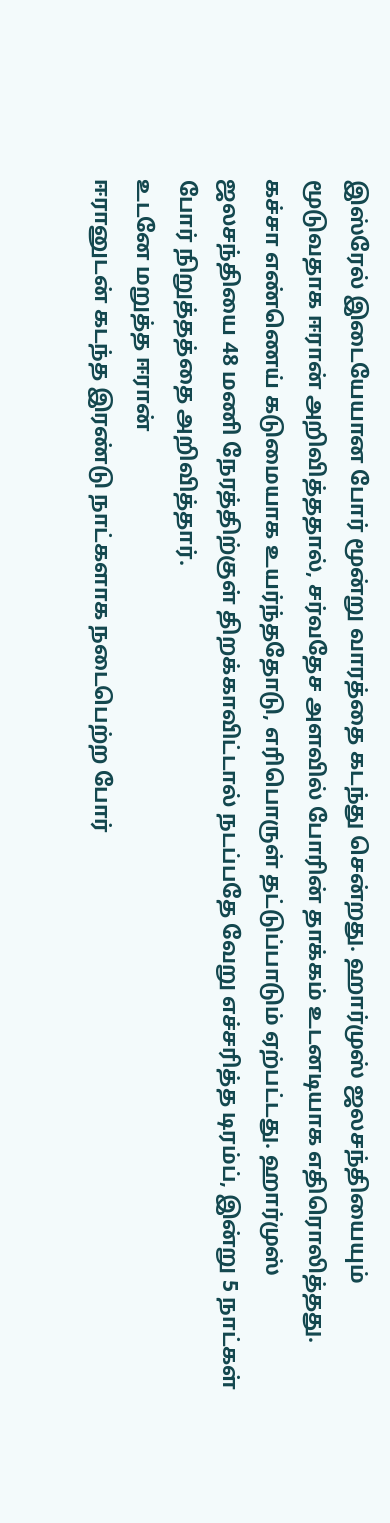இஸ்ரேல் இடையேயான போர் மூன்று வாரத்தை கடந்து சென்றது. ஹார்முஸ் ஜலசந்தியையும் மூடுவதாக ஈரான் அறிவித்ததால், சர்வதேச அளவில் போரின் தாக்கம் உடனடியாக எதிரொலித்தது. கச்சா எண்ணெய் கடுமையாக உயர்ந்ததோடு, எரிபொருள் தட்டுப்பாடும் ஏற்பட்டது. ஹார்முஸ் ஜலசந்தியை 48 மணி நேரத்திற்குள் திறக்காவிட்டால் நடப்பதே வேறு எச்சரித்த டிரம்ப், இன்று 5 நாட்கள் போர் நிறுத்தத்தை அறிவித்தார்.
உடனே மறுத்த ஈரான்
ஈரானுடன் கடந்த இரண்டு நாட்களாக நடைபெற்ற போர்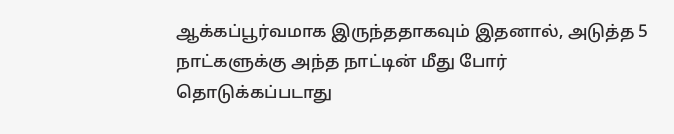ஆக்கப்பூர்வமாக இருந்ததாகவும் இதனால், அடுத்த 5 நாட்களுக்கு அந்த நாட்டின் மீது போர் தொடுக்கப்படாது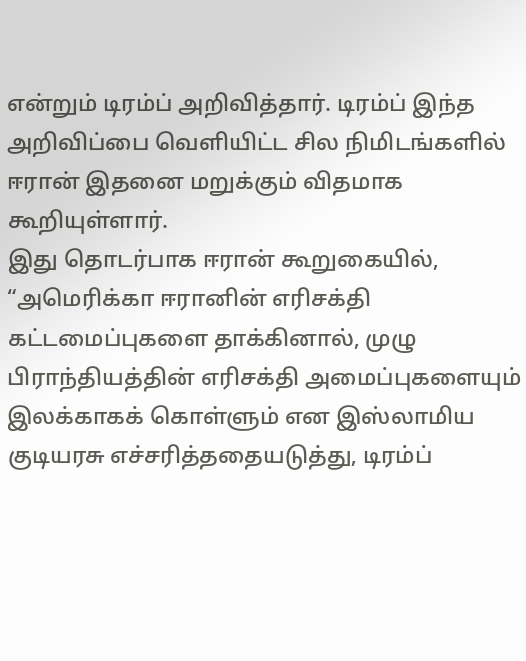என்றும் டிரம்ப் அறிவித்தார். டிரம்ப் இந்த அறிவிப்பை வெளியிட்ட சில நிமிடங்களில் ஈரான் இதனை மறுக்கும் விதமாக கூறியுள்ளார்.
இது தொடர்பாக ஈரான் கூறுகையில், “அமெரிக்கா ஈரானின் எரிசக்தி கட்டமைப்புகளை தாக்கினால், முழு பிராந்தியத்தின் எரிசக்தி அமைப்புகளையும் இலக்காகக் கொள்ளும் என இஸ்லாமிய குடியரசு எச்சரித்ததையடுத்து, டிரம்ப்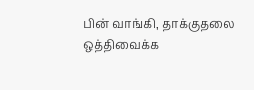பின் வாங்கி, தாக்குதலை ஒத்திவைக்க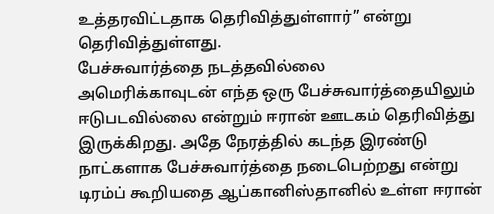உத்தரவிட்டதாக தெரிவித்துள்ளார்” என்று தெரிவித்துள்ளது.
பேச்சுவார்த்தை நடத்தவில்லை
அமெரிக்காவுடன் எந்த ஒரு பேச்சுவார்த்தையிலும் ஈடுபடவில்லை என்றும் ஈரான் ஊடகம் தெரிவித்து இருக்கிறது. அதே நேரத்தில் கடந்த இரண்டு நாட்களாக பேச்சுவார்த்தை நடைபெற்றது என்று டிரம்ப் கூறியதை ஆப்கானிஸ்தானில் உள்ள ஈரான்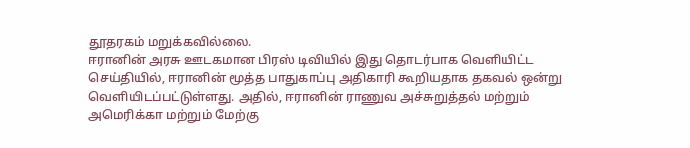தூதரகம் மறுக்கவில்லை.
ஈரானின் அரசு ஊடகமான பிரஸ் டிவியில் இது தொடர்பாக வெளியிட்ட செய்தியில், ஈரானின் மூத்த பாதுகாப்பு அதிகாரி கூறியதாக தகவல் ஒன்று வெளியிடப்பட்டுள்ளது. அதில், ஈரானின் ராணுவ அச்சுறுத்தல் மற்றும் அமெரிக்கா மற்றும் மேற்கு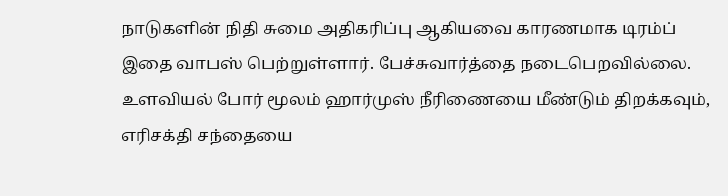நாடுகளின் நிதி சுமை அதிகரிப்பு ஆகியவை காரணமாக டிரம்ப் இதை வாபஸ் பெற்றுள்ளார். பேச்சுவார்த்தை நடைபெறவில்லை. உளவியல் போர் மூலம் ஹார்முஸ் நீரிணையை மீண்டும் திறக்கவும், எரிசக்தி சந்தையை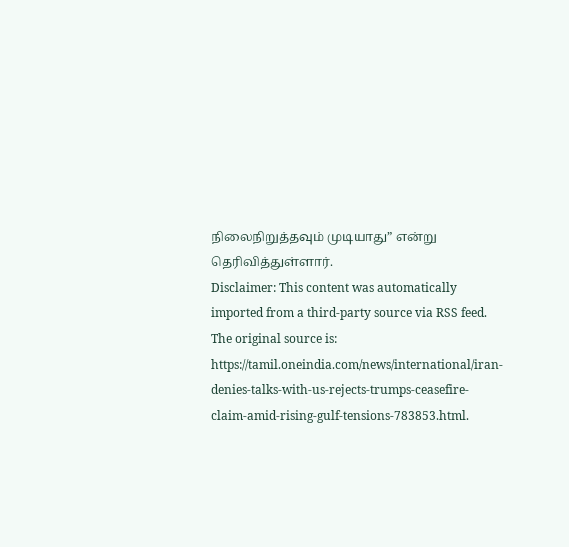நிலைநிறுத்தவும் முடியாது” என்று தெரிவித்துள்ளார்.
Disclaimer: This content was automatically imported from a third-party source via RSS feed. The original source is: https://tamil.oneindia.com/news/international/iran-denies-talks-with-us-rejects-trumps-ceasefire-claim-amid-rising-gulf-tensions-783853.html.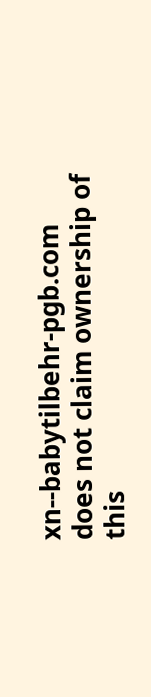xn--babytilbehr-pgb.com does not claim ownership of this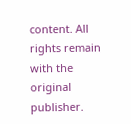content. All rights remain with the original publisher.